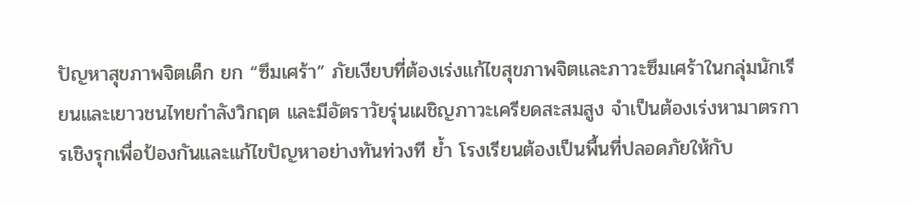ปัญหาสุขภาพจิตเด็ก ยก “ซึมเศร้า” ภัยเงียบที่ต้องเร่งแก้ไขสุขภาพจิตและภาวะซึมเศร้าในกลุ่มนักเรียนและเยาวชนไทยกำลังวิกฤต และมีอัตราวัยรุ่นเผชิญภาวะเครียดสะสมสูง จำเป็นต้องเร่งหามาตรการเชิงรุกเพื่อป้องกันและแก้ไขปัญหาอย่างทันท่วงที ย้ำ โรงเรียนต้องเป็นพื้นที่ปลอดภัยให้กับ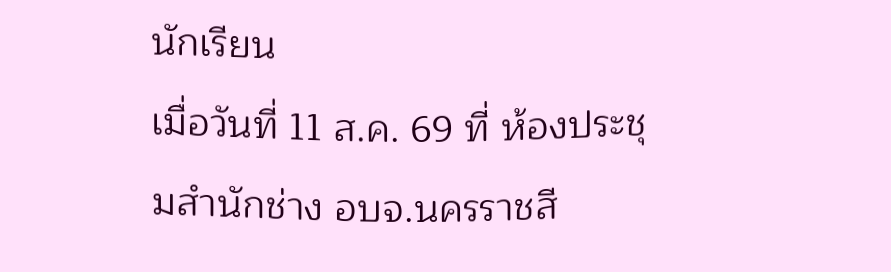นักเรียน
เมื่อวันที่ 11 ส.ค. 69 ที่ ห้องประชุมสำนักช่าง อบจ.นครราชสี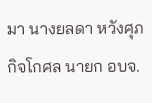มา นางยลดา หวังศุภกิจโกศล นายก อบจ.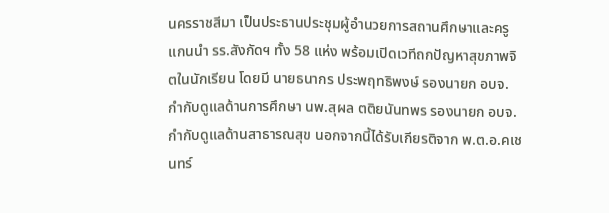นครราชสีมา เป็นประธานประชุมผู้อำนวยการสถานศึกษาและครูแกนนำ รร.สังกัดฯ ทั้ง 58 แห่ง พร้อมเปิดเวทีถกปัญหาสุขภาพจิตในนักเรียน โดยมี นายธนากร ประพฤทธิพงษ์ รองนายก อบจ. กำกับดูแลด้านการศึกษา นพ.สุผล ตติยนันทพร รองนายก อบจ. กำกับดูแลด้านสาธารณสุข นอกจากนี้ได้รับเกียรติจาก พ.ต.อ.คเชนทร์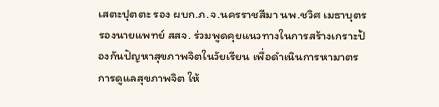เสตะปุตตะ รอง ผบก.ภ.จ.นครราชสีมา นพ.ชวิศ เมธาบุตร รองนายแพทย์ สสจ. ร่วมพูดคุยแนวทางในการสร้างเกราะป้องกันปัญหาสุขภาพจิตในวัยเรียน เพื่อดำเนินการหามาตรการดูแลสุขภาพจิต ให้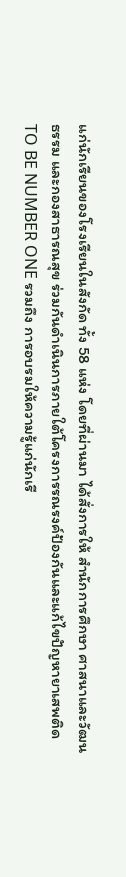แก่นักเรียนของโรงเรียนในสังกัด ทั้ง 58 แห่ง โดยที่ผ่านมา ได้สั่งการให้ สำนักการศึกษา ศาสนาและวัฒนธรรม และกองสาธารณสุข ร่วมกันดำเนินการภายใต้โครงการรณรงค์ป้องกันและแก้ไขปัญหายาเสพติด TO BE NUMBER ONE รวมถึง การอบรมให้ความรู้แก่นักเรี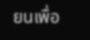ยนเพื่อ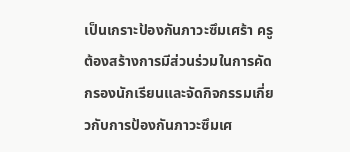เป็นเกราะป้องกันภาวะซึมเศร้า ครูต้องสร้างการมีส่วนร่วมในการคัดกรองนักเรียนและจัดกิจกรรมเกี่ยวกับการป้องกันภาวะซึมเศ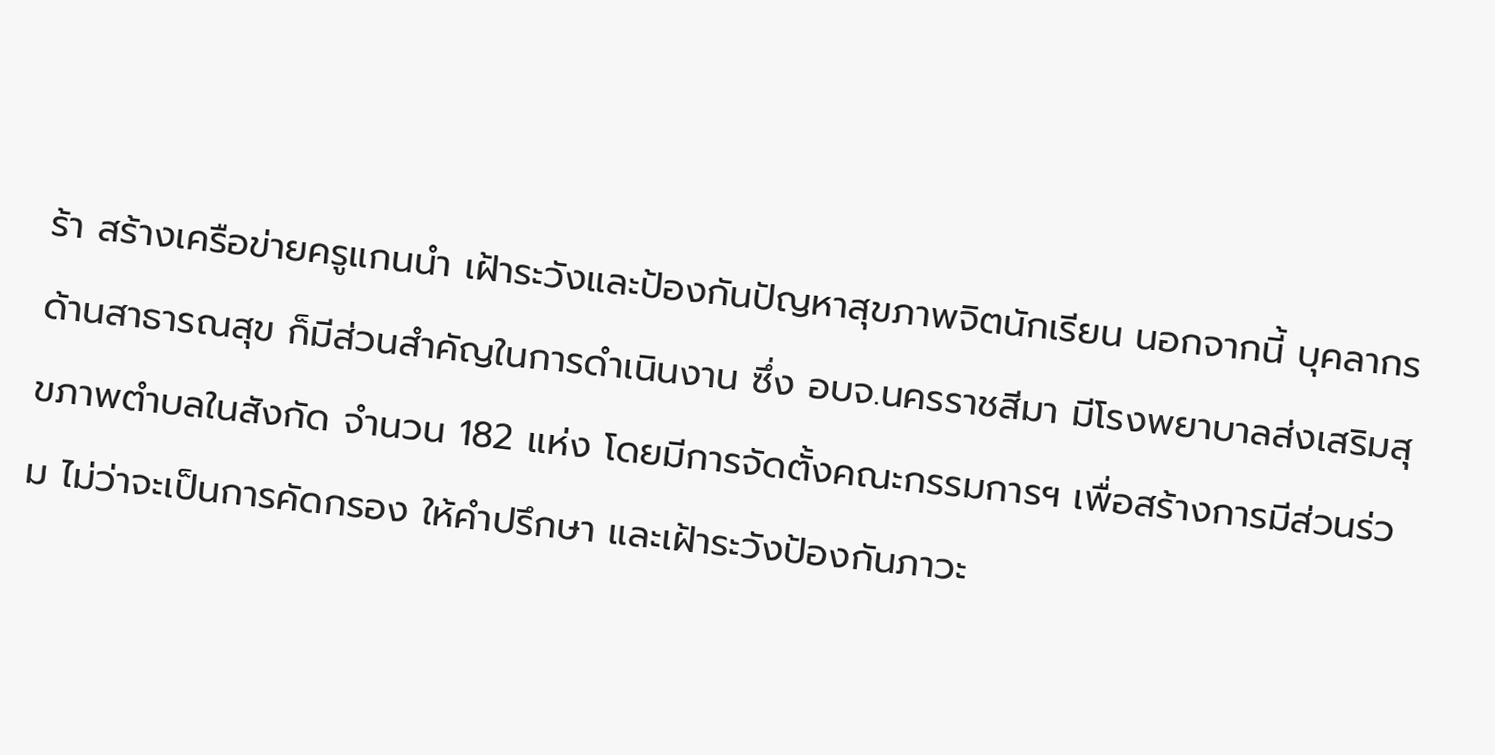ร้า สร้างเครือข่ายครูแกนนำ เฝ้าระวังและป้องกันปัญหาสุขภาพจิตนักเรียน นอกจากนี้ บุคลากรด้านสาธารณสุข ก็มีส่วนสำคัญในการดำเนินงาน ซึ่ง อบจ.นครราชสีมา มีโรงพยาบาลส่งเสริมสุขภาพตำบลในสังกัด จำนวน 182 แห่ง โดยมีการจัดตั้งคณะกรรมการฯ เพื่อสร้างการมีส่วนร่วม ไม่ว่าจะเป็นการคัดกรอง ให้คำปรึกษา และเฝ้าระวังป้องกันภาวะ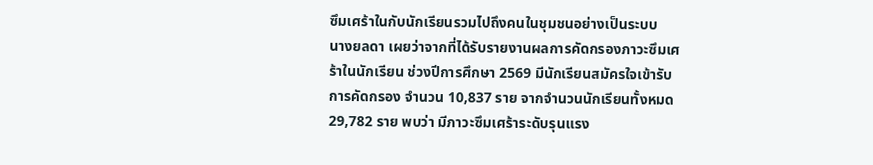ซึมเศร้าในกับนักเรียนรวมไปถึงคนในชุมชนอย่างเป็นระบบ
นางยลดา เผยว่าจากที่ได้รับรายงานผลการคัดกรองภาวะซึมเศร้าในนักเรียน ช่วงปีการศึกษา 2569 มีนักเรียนสมัครใจเข้ารับการคัดกรอง จำนวน 10,837 ราย จากจำนวนนักเรียนทั้งหมด 29,782 ราย พบว่า มีภาวะซึมเศร้าระดับรุนแรง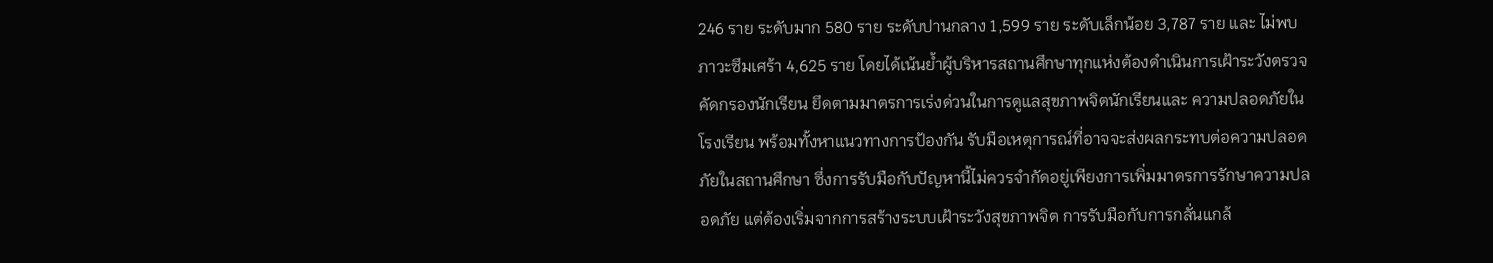246 ราย ระดับมาก 580 ราย ระดับปานกลาง 1,599 ราย ระดับเล็กน้อย 3,787 ราย และ ไม่พบภาวะซึมเศร้า 4,625 ราย โดยได้เน้นย้ำผู้บริหารสถานศึกษาทุกแห่งต้องดำเนินการเฝ้าระวังตรวจคัดกรองนักเรียน ยึดตามมาตรการเร่งด่วนในการดูแลสุขภาพจิตนักเรียนและ ความปลอดภัยในโรงเรียน พร้อมทั้งหาแนวทางการป้องกัน รับมือเหตุการณ์ที่อาจจะส่งผลกระทบต่อความปลอดภัยในสถานศึกษา ซึ่งการรับมือกับปัญหานี้ไม่ควรจำกัดอยู่เพียงการเพิ่มมาตรการรักษาความปลอดภัย แต่ต้องเริ่มจากการสร้างระบบเฝ้าระวังสุขภาพจิต การรับมือกับการกลั่นแกล้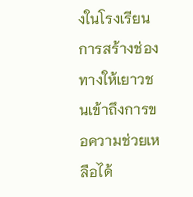งในโรงเรียน การสร้างช่องทางให้เยาวชนเข้าถึงการขอความช่วยเหลือได้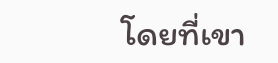โดยที่เขา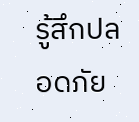รู้สึกปลอดภัย